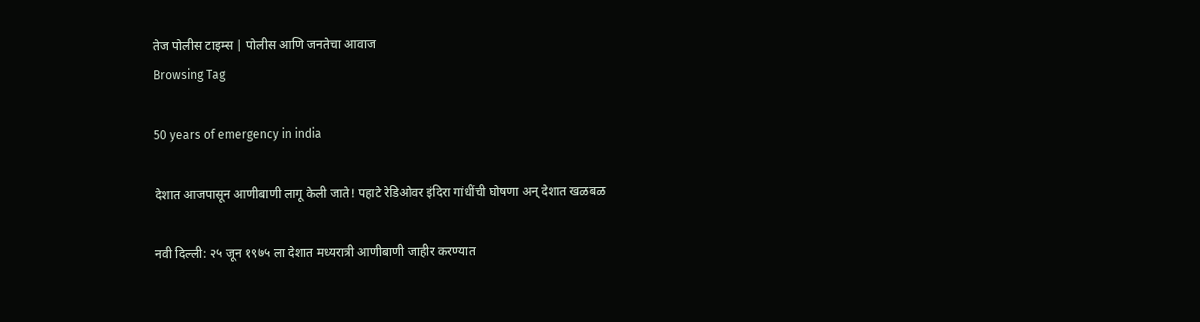तेज पोलीस टाइम्स | पोलीस आणि जनतेचा आवाज
Browsing Tag

50 years of emergency in india

देशात आजपासून आणीबाणी लागू केली जाते! पहाटे रेडिओवर इंदिरा गांधींची घोषणा अन् देशात खळबळ

नवी दिल्ली: २५ जून १९७५ ला देशात मध्यरात्री आणीबाणी जाहीर करण्यात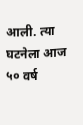आली. त्या घटनेला आज ५० वर्ष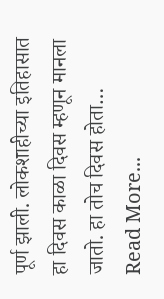पूर्ण झाली. लोकशाहीच्या इतिहासात हा दिवस काळा दिवस म्हणून मानला जातो. हा तोच दिवस होता…
Read More...